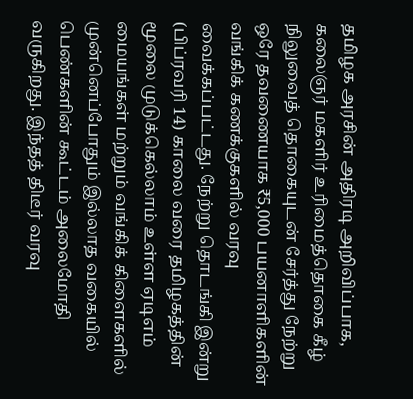தமிழக அரசின் அதிரடி அறிவிப்பாக, கலைஞர் மகளிர் உரிமைத்தொகை கீழ் நிலுவைத் தொகையுடன் சேர்த்து நேற்று ஒரே தவணையாக ₹5,000 பயனாளிகளின் வங்கிக் கணக்குகளில் வரவு வைக்கப்பட்டது. நேற்று தொடங்கி இன்று (பிப்ரவரி 14) காலை வரை தமிழகத்தின் மூலை முடுக்கெல்லாம் உள்ள ஏடிஎம் மையங்கள் மற்றும் வங்கிக் கிளைகளில் முன்னெப்போதும் இல்லாத வகையில் பெண்களின் கூட்டம் அலைமோதி வருகிறது. இந்தத் திடீர் வரவு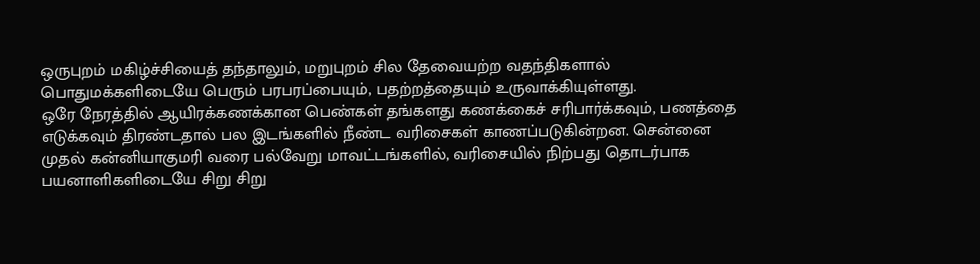ஒருபுறம் மகிழ்ச்சியைத் தந்தாலும், மறுபுறம் சில தேவையற்ற வதந்திகளால் பொதுமக்களிடையே பெரும் பரபரப்பையும், பதற்றத்தையும் உருவாக்கியுள்ளது.
ஒரே நேரத்தில் ஆயிரக்கணக்கான பெண்கள் தங்களது கணக்கைச் சரிபார்க்கவும், பணத்தை எடுக்கவும் திரண்டதால் பல இடங்களில் நீண்ட வரிசைகள் காணப்படுகின்றன. சென்னை முதல் கன்னியாகுமரி வரை பல்வேறு மாவட்டங்களில், வரிசையில் நிற்பது தொடர்பாக பயனாளிகளிடையே சிறு சிறு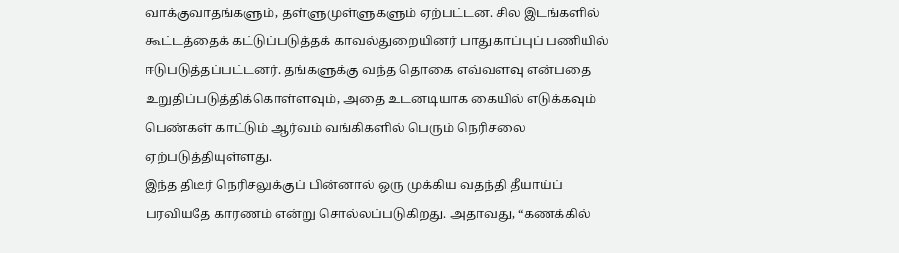வாக்குவாதங்களும், தள்ளுமுள்ளுகளும் ஏற்பட்டன. சில இடங்களில் கூட்டத்தைக் கட்டுப்படுத்தக் காவல்துறையினர் பாதுகாப்புப் பணியில் ஈடுபடுத்தப்பட்டனர். தங்களுக்கு வந்த தொகை எவ்வளவு என்பதை உறுதிப்படுத்திக்கொள்ளவும், அதை உடனடியாக கையில் எடுக்கவும் பெண்கள் காட்டும் ஆர்வம் வங்கிகளில் பெரும் நெரிசலை ஏற்படுத்தியுள்ளது.
இந்த திடீர் நெரிசலுக்குப் பின்னால் ஒரு முக்கிய வதந்தி தீயாய்ப் பரவியதே காரணம் என்று சொல்லப்படுகிறது. அதாவது, “கணக்கில்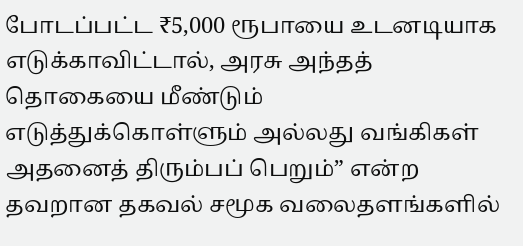போடப்பட்ட ₹5,000 ரூபாயை உடனடியாக எடுக்காவிட்டால், அரசு அந்தத் தொகையை மீண்டும் எடுத்துக்கொள்ளும் அல்லது வங்கிகள் அதனைத் திரும்பப் பெறும்” என்ற தவறான தகவல் சமூக வலைதளங்களில்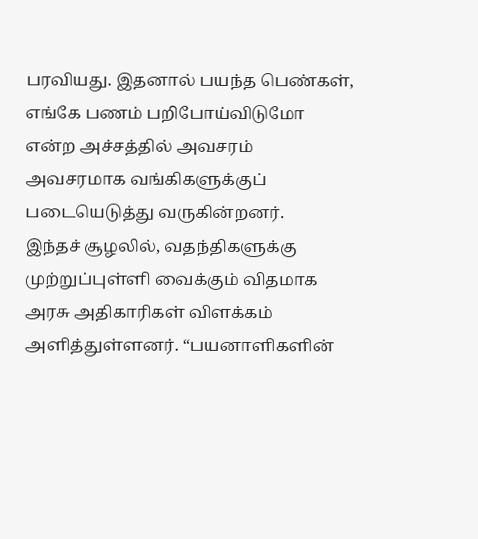பரவியது. இதனால் பயந்த பெண்கள், எங்கே பணம் பறிபோய்விடுமோ என்ற அச்சத்தில் அவசரம் அவசரமாக வங்கிகளுக்குப் படையெடுத்து வருகின்றனர்.
இந்தச் சூழலில், வதந்திகளுக்கு முற்றுப்புள்ளி வைக்கும் விதமாக அரசு அதிகாரிகள் விளக்கம் அளித்துள்ளனர். “பயனாளிகளின்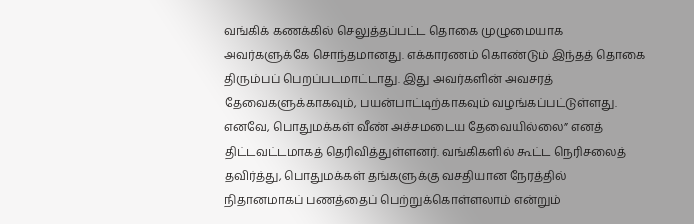வங்கிக் கணக்கில் செலுத்தப்பட்ட தொகை முழுமையாக அவர்களுக்கே சொந்தமானது. எக்காரணம் கொண்டும் இந்தத் தொகை திரும்பப் பெறப்படமாட்டாது. இது அவர்களின் அவசரத் தேவைகளுக்காகவும், பயன்பாட்டிற்காகவும் வழங்கப்பட்டுள்ளது. எனவே, பொதுமக்கள் வீண் அச்சமடைய தேவையில்லை” எனத் திட்டவட்டமாகத் தெரிவித்துள்ளனர். வங்கிகளில் கூட்ட நெரிசலைத் தவிர்த்து, பொதுமக்கள் தங்களுக்கு வசதியான நேரத்தில் நிதானமாகப் பணத்தைப் பெற்றுக்கொள்ளலாம் என்றும்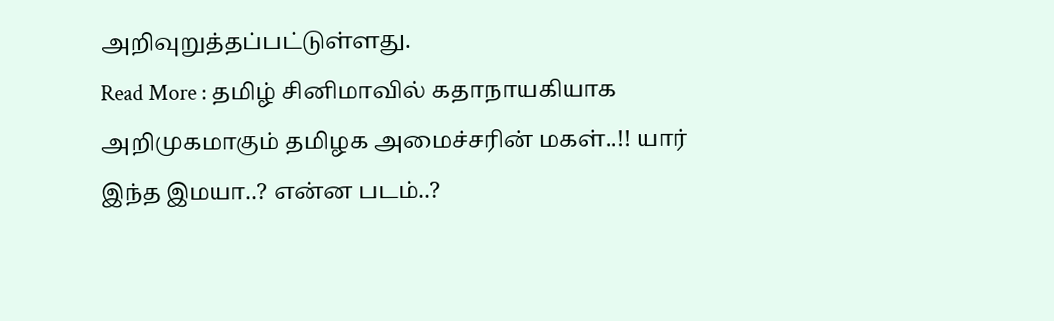அறிவுறுத்தப்பட்டுள்ளது.
Read More : தமிழ் சினிமாவில் கதாநாயகியாக அறிமுகமாகும் தமிழக அமைச்சரின் மகள்..!! யார் இந்த இமயா..? என்ன படம்..?